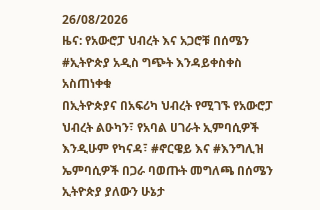26/08/2026
ዜና: የአውሮፓ ህብረት እና አጋሮቹ በሰሜን #ኢትዮጵያ አዲስ ግጭት እንዳይቀስቀስ አስጠነቀቁ
በኢትዮጵያና በአፍሪካ ህብረት የሚገኙ የአውሮፓ ህብረት ልዑካን፣ የአባል ሀገራት ኢምባሲዎች እንዲሁም የካናዳ፣ #ኖርዌይ እና #እንግሊዝ ኤምባሲዎች በጋራ ባወጡት መግለጫ በሰሜን ኢትዮጵያ ያለውን ሁኔታ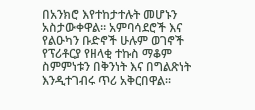በአንክሮ እየተከታተሉት መሆኑን አስታውቀዋል። አምባሳደሮች እና የልዑካን ቡድኖች ሁሉም ወገኖች የፕሪቶርያ የዘላቂ ተኩስ ማቆም ስምምነቱን በቅንነት እና በግልጽነት እንዲተገብሩ ጥሪ አቅርበዋል።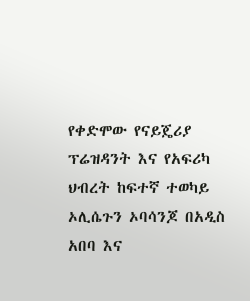የቀድሞው የናይጄሪያ ፕሬዝዳንት እና የአፍሪካ ህብረት ከፍተኛ ተወካይ ኦሊሴጉን ኦባሳንጆ በአዲስ አበባ እና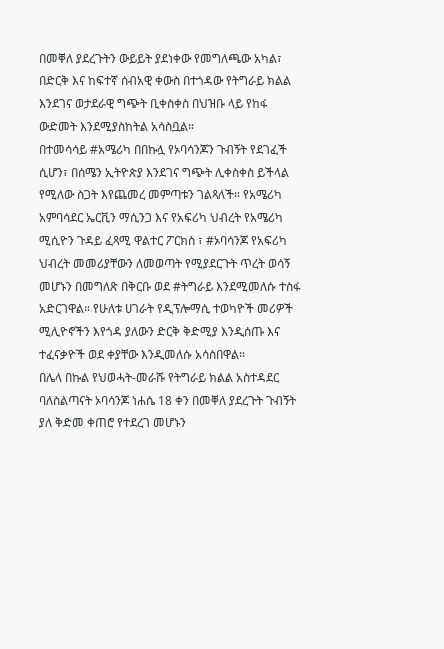በመቐለ ያደረጉትን ውይይት ያደነቀው የመግለጫው አካል፣ በድርቅ እና ከፍተኛ ሰብአዊ ቀውስ በተጎዳው የትግራይ ክልል እንደገና ወታደራዊ ግጭት ቢቀስቀስ በህዝቡ ላይ የከፋ ውድመት እንደሚያስከትል አሳስቧል።
በተመሳሳይ #አሜሪካ በበኩሏ የኦባሳንጆን ጉብኝት የደገፈች ሲሆን፣ በሰሜን ኢትዮጵያ እንደገና ግጭት ሊቀስቀስ ይችላል የሚለው ስጋት እየጨመረ መምጣቱን ገልጻለች። የአሜሪካ አምባሳደር ኤርቪን ማሲንጋ እና የአፍሪካ ህብረት የአሜሪካ ሚሲዮን ጉዳይ ፈጻሚ ዋልተር ፖርክስ ፣ #ኦባሳንጆ የአፍሪካ ህብረት መመሪያቸውን ለመወጣት የሚያደርጉት ጥረት ወሳኝ መሆኑን በመግለጽ በቅርቡ ወደ #ትግራይ እንደሚመለሱ ተስፋ አድርገዋል። የሁለቱ ሀገራት የዲፕሎማሲ ተወካዮች መሪዎች ሚሊዮኖችን እየጎዳ ያለውን ድርቅ ቅድሚያ እንዲሰጡ እና ተፈናቃዮች ወደ ቀያቸው እንዲመለሱ አሳስበዋል።
በሌላ በኩል የህወሓት-መራሹ የትግራይ ክልል አስተዳደር ባለስልጣናት ኦባሳንጆ ነሐሴ 18 ቀን በመቐለ ያደረጉት ጉብኝት ያለ ቅድመ ቀጠሮ የተደረገ መሆኑን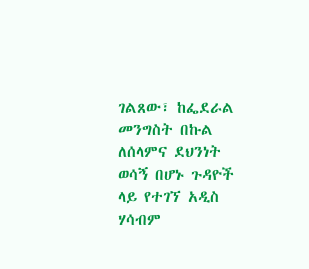ገልጸው፣ ከፌደራል መንግስት በኩል ለሰላምና ደህንነት ወሳኝ በሆኑ ጉዳዮች ላይ የተገኘ አዲስ ሃሳብም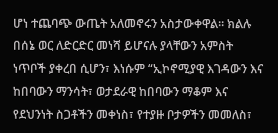ሆነ ተጨባጭ ውጤት አለመኖሩን አስታውቀዋል። ክልሉ በሰኔ ወር ለድርድር መነሻ ይሆናሉ ያላቸውን አምስት ነጥቦች ያቀረበ ሲሆን፣ እነሱም “ኢኮኖሚያዊ እገዳውን እና ከበባውን ማንሳት፣ ወታደራዊ ከበባውን ማቆም እና የደህንነት ስጋቶችን መቀነስ፣ የተያዙ ቦታዎችን መመለስ፣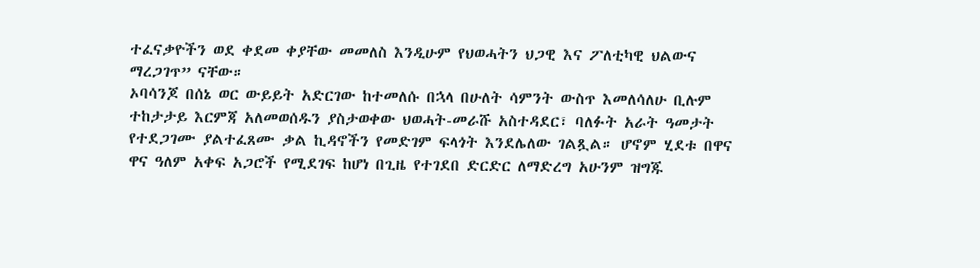ተፈናቃዮችን ወደ ቀደመ ቀያቸው መመለስ እንዲሁም የህወሓትን ህጋዊ እና ፖለቲካዊ ህልውና ማረጋገጥ” ናቸው።
ኦባሳንጆ በሰኔ ወር ውይይት አድርገው ከተመለሱ በኋላ በሁለት ሳምንት ውስጥ እመለሳለሁ ቢሉም ተከታታይ እርምጃ አለመወሰዱን ያስታወቀው ህወሓት-መራሹ አስተዳደር፣ ባለፉት አራት ዓመታት የተደጋገሙ ያልተፈጸሙ ቃል ኪዳኖችን የመድገም ፍላጎት እንደሌለው ገልጿል። ሆኖም ሂደቱ በዋና ዋና ዓለም አቀፍ አጋሮች የሚደገፍ ከሆነ በጊዜ የተገደበ ድርድር ለማድረግ አሁንም ዝግጁ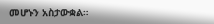መሆኑን አስታውቋል።